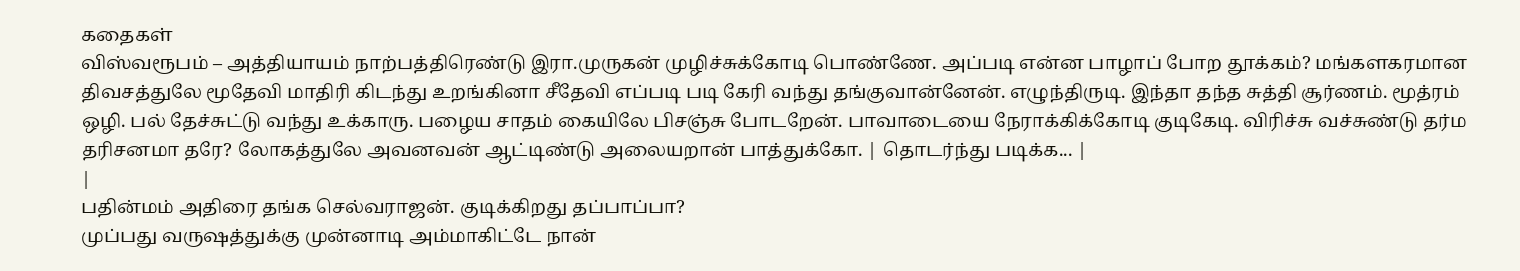கதைகள்
விஸ்வரூபம் – அத்தியாயம் நாற்பத்திரெண்டு இரா.முருகன் முழிச்சுக்கோடி பொண்ணே. அப்படி என்ன பாழாப் போற தூக்கம்? மங்களகரமான திவசத்துலே மூதேவி மாதிரி கிடந்து உறங்கினா சீதேவி எப்படி படி கேரி வந்து தங்குவான்னேன். எழுந்திருடி. இந்தா தந்த சுத்தி சூர்ணம். மூத்ரம் ஒழி. பல் தேச்சுட்டு வந்து உக்காரு. பழைய சாதம் கையிலே பிசஞ்சு போடறேன். பாவாடையை நேராக்கிக்கோடி குடிகேடி. விரிச்சு வச்சுண்டு தர்ம தரிசனமா தரே? லோகத்துலே அவனவன் ஆட்டிண்டு அலையறான் பாத்துக்கோ. | தொடர்ந்து படிக்க... |
|
பதின்மம் அதிரை தங்க செல்வராஜன். குடிக்கிறது தப்பாப்பா?
முப்பது வருஷத்துக்கு முன்னாடி அம்மாகிட்டே நான்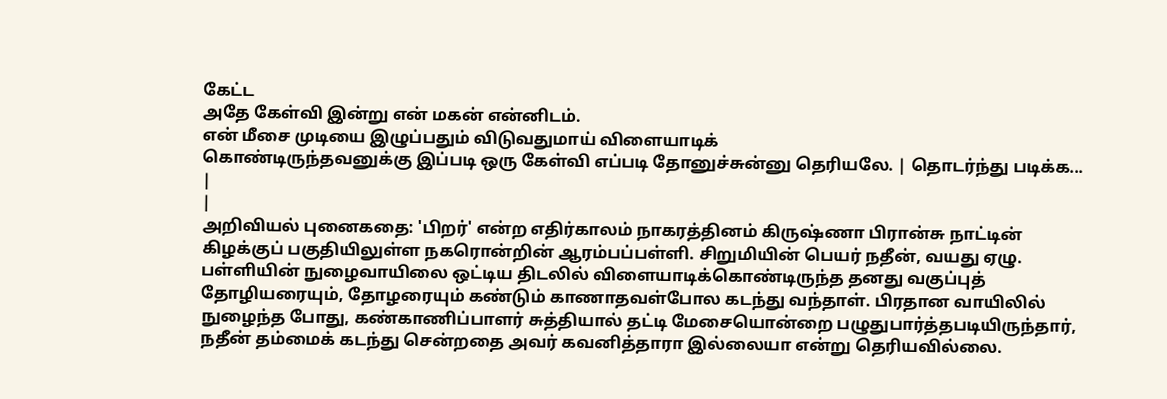கேட்ட
அதே கேள்வி இன்று என் மகன் என்னிடம்.
என் மீசை முடியை இழுப்பதும் விடுவதுமாய் விளையாடிக்
கொண்டிருந்தவனுக்கு இப்படி ஒரு கேள்வி எப்படி தோனுச்சுன்னு தெரியலே. | தொடர்ந்து படிக்க... |
|
அறிவியல் புனைகதை: 'பிறர்' என்ற எதிர்காலம் நாகரத்தினம் கிருஷ்ணா பிரான்சு நாட்டின் கிழக்குப் பகுதியிலுள்ள நகரொன்றின் ஆரம்பப்பள்ளி. சிறுமியின் பெயர் நதீன், வயது ஏழு. பள்ளியின் நுழைவாயிலை ஒட்டிய திடலில் விளையாடிக்கொண்டிருந்த தனது வகுப்புத் தோழியரையும், தோழரையும் கண்டும் காணாதவள்போல கடந்து வந்தாள். பிரதான வாயிலில் நுழைந்த போது, கண்காணிப்பாளர் சுத்தியால் தட்டி மேசையொன்றை பழுதுபார்த்தபடியிருந்தார், நதீன் தம்மைக் கடந்து சென்றதை அவர் கவனித்தாரா இல்லையா என்று தெரியவில்லை.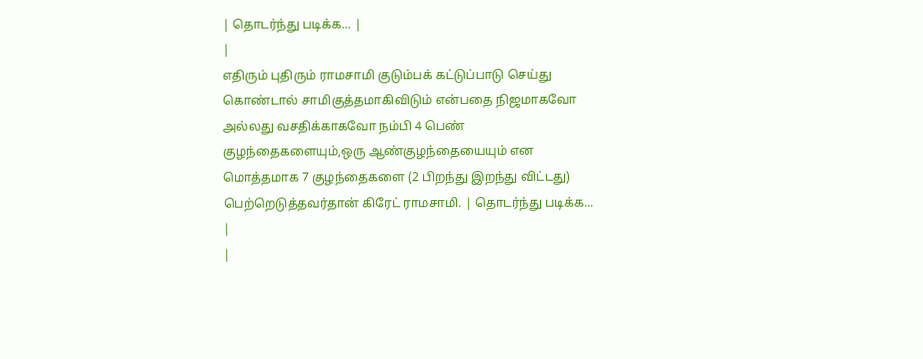| தொடர்ந்து படிக்க... |
|
எதிரும் புதிரும் ராமசாமி குடும்பக் கட்டுப்பாடு செய்து கொண்டால் சாமிகுத்தமாகிவிடும் என்பதை நிஜமாகவோ அல்லது வசதிக்காகவோ நம்பி 4 பெண் குழந்தைகளையும்,ஒரு ஆண்குழந்தையையும் என மொத்தமாக 7 குழந்தைகளை (2 பிறந்து இறந்து விட்டது) பெற்றெடுத்தவர்தான் கிரேட் ராமசாமி. | தொடர்ந்து படிக்க... |
|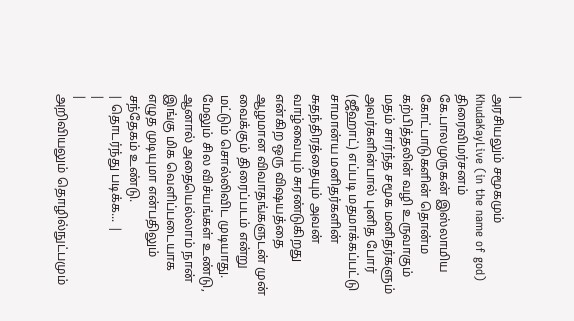|
அரசியலும் சமூகமும்
KhudaKayLive (in the name of god) திரைவிமர்சனம் கே.பாலமுருகன் இஸ்லாமிய கோட்பாடுகளின் தொன்ம கற்பித்தலின் வழி உருவாகும் மதம் சார்ந்த சமூக மனிதர்களும் அவர்களின்பால் புனித போர் (ஜீஹாட்) எப்படி மதமாக்கப்பட்டு சாமான்ய மனிதர்களின் சுதந்திரத்தையும் அவன் வாழ்வையும் சுரண்டுகிறது என்கிற ஒரு விஷயத்தை ஆழமான விவாதங்களுடன் முன் வைக்கும் திரைப்படம் என்று மட்டும் சொல்லிவிட முடியாது. மேலும் சில விச்யங்கள் உண்டு, ஆனால் அதையெல்லாம் நான் இங்கு மிக வெளிப்படையாக எழுத முடியுமா என்பதிலும் சந்தேகம் உண்டு.
| தொடர்ந்து படிக்க... |
|
|
அறிவியலும் தொழில்நுட்பமும்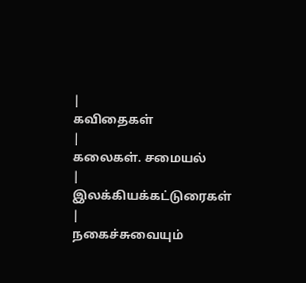|
கவிதைகள்
|
கலைகள். சமையல்
|
இலக்கியக்கட்டுரைகள்
|
நகைச்சுவையும்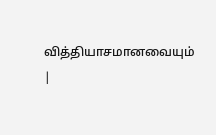வித்தியாசமானவையும்
|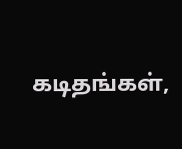கடிதங்கள்,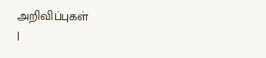அறிவிப்புகள்
|